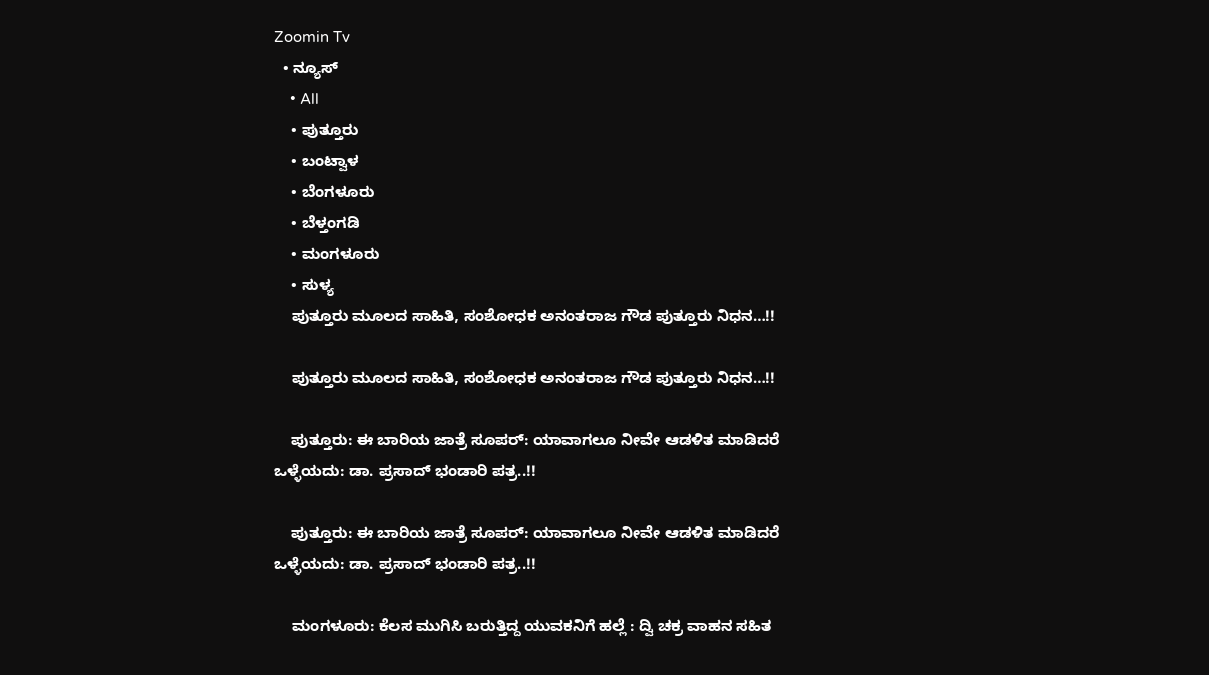Zoomin Tv
  • ನ್ಯೂಸ್
    • All
    • ಪುತ್ತೂರು
    • ಬಂಟ್ವಾಳ
    • ಬೆಂಗಳೂರು
    • ಬೆಳ್ತಂಗಡಿ
    • ಮಂಗಳೂರು
    • ಸುಳ್ಯ
    ಪುತ್ತೂರು ಮೂಲದ ಸಾಹಿತಿ, ಸಂಶೋಧಕ ಅನಂತರಾಜ ಗೌಡ ಪುತ್ತೂರು ನಿಧನ…!!

    ಪುತ್ತೂರು ಮೂಲದ ಸಾಹಿತಿ, ಸಂಶೋಧಕ ಅನಂತರಾಜ ಗೌಡ ಪುತ್ತೂರು ನಿಧನ…!!

    ಪುತ್ತೂರು: ಈ ಬಾರಿಯ ಜಾತ್ರೆ ಸೂಪರ್: ಯಾವಾಗಲೂ ನೀವೇ ಆಡಳಿತ ಮಾಡಿದರೆ ಒಳ್ಳೆಯದು: ಡಾ. ಪ್ರಸಾದ್ ಭಂಡಾರಿ ಪತ್ರ..!!

    ಪುತ್ತೂರು: ಈ ಬಾರಿಯ ಜಾತ್ರೆ ಸೂಪರ್: ಯಾವಾಗಲೂ ನೀವೇ ಆಡಳಿತ ಮಾಡಿದರೆ ಒಳ್ಳೆಯದು: ಡಾ. ಪ್ರಸಾದ್ ಭಂಡಾರಿ ಪತ್ರ..!!

    ಮಂಗಳೂರು: ಕೆಲಸ ಮುಗಿಸಿ ಬರುತ್ತಿದ್ದ ಯುವಕನಿಗೆ ಹಲ್ಲೆ : ದ್ವಿ ಚಕ್ರ ವಾಹನ ಸಹಿತ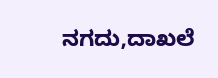ನಗದು,ದಾಖಲೆ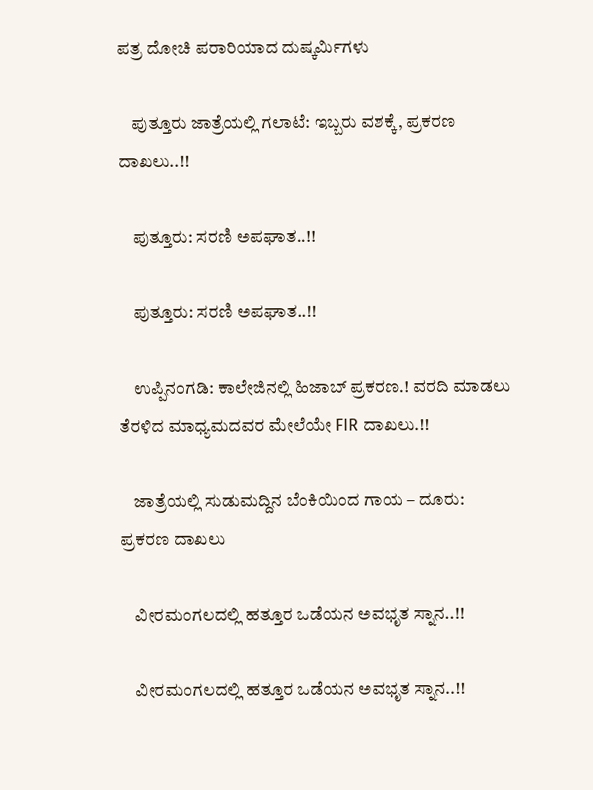ಪತ್ರ ದೋಚಿ ಪರಾರಿಯಾದ ದುಷ್ಕರ್ಮಿಗಳು

    ಪುತ್ತೂರು ಜಾತ್ರೆಯಲ್ಲಿ ಗಲಾಟೆ: ಇಬ್ಬರು ವಶಕ್ಕೆ, ಪ್ರಕರಣ ದಾಖಲು..!!

    ಪುತ್ತೂರು: ಸರಣಿ ಅಪಘಾತ..!!

    ಪುತ್ತೂರು: ಸರಣಿ ಅಪಘಾತ..!!

    ಉಪ್ಪಿನಂಗಡಿ: ಕಾಲೇಜಿನಲ್ಲಿ ಹಿಜಾಬ್ ಪ್ರಕರಣ.! ವರದಿ ಮಾಡಲು ತೆರಳಿದ ಮಾಧ್ಯಮದವರ ಮೇಲೆಯೇ FIR ದಾಖಲು.!!

    ಜಾತ್ರೆಯಲ್ಲಿ ಸುಡುಮದ್ದಿನ ಬೆಂಕಿಯಿಂದ ಗಾಯ – ದೂರು: ಪ್ರಕರಣ ದಾಖಲು

    ವೀರಮಂಗಲದಲ್ಲಿ ಹತ್ತೂರ ಒಡೆಯನ ಅವಭೃತ ಸ್ನಾನ..!!

    ವೀರಮಂಗಲದಲ್ಲಿ ಹತ್ತೂರ ಒಡೆಯನ ಅವಭೃತ ಸ್ನಾನ..!!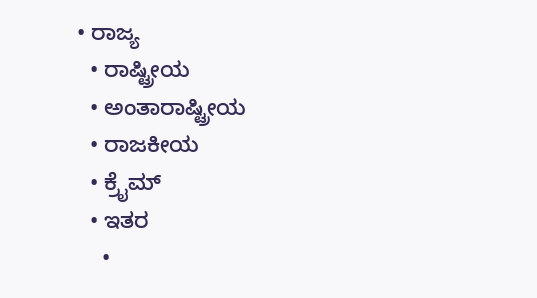• ರಾಜ್ಯ
  • ರಾಷ್ಟ್ರೀಯ
  • ಅಂತಾರಾಷ್ಟ್ರೀಯ
  • ರಾಜಕೀಯ
  • ಕ್ರೈಮ್
  • ಇತರ
    •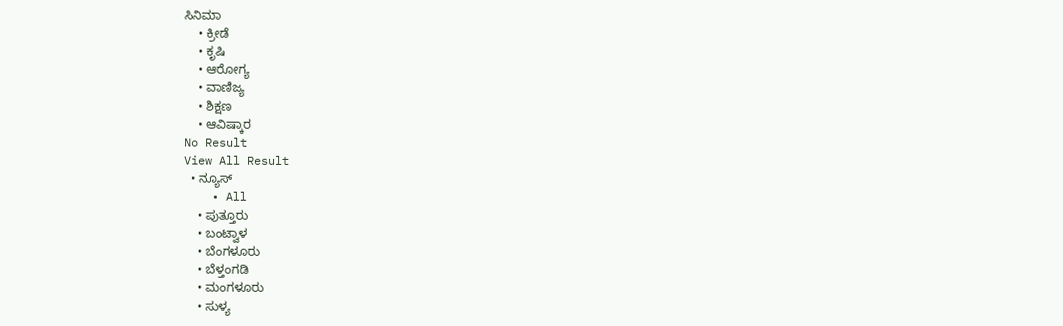ಸಿನಿಮಾ
    • ಕ್ರೀಡೆ
    • ಕೃಷಿ
    • ಆರೋಗ್ಯ
    • ವಾಣಿಜ್ಯ
    • ಶಿಕ್ಷಣ
    • ಆವಿಷ್ಕಾರ
No Result
View All Result
  • ನ್ಯೂಸ್
    • All
    • ಪುತ್ತೂರು
    • ಬಂಟ್ವಾಳ
    • ಬೆಂಗಳೂರು
    • ಬೆಳ್ತಂಗಡಿ
    • ಮಂಗಳೂರು
    • ಸುಳ್ಯ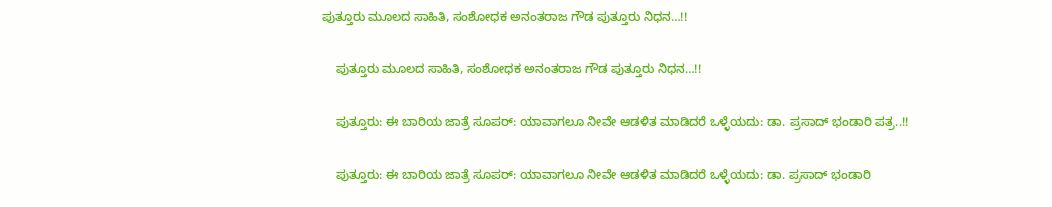ಪುತ್ತೂರು ಮೂಲದ ಸಾಹಿತಿ, ಸಂಶೋಧಕ ಅನಂತರಾಜ ಗೌಡ ಪುತ್ತೂರು ನಿಧನ…!!

    ಪುತ್ತೂರು ಮೂಲದ ಸಾಹಿತಿ, ಸಂಶೋಧಕ ಅನಂತರಾಜ ಗೌಡ ಪುತ್ತೂರು ನಿಧನ…!!

    ಪುತ್ತೂರು: ಈ ಬಾರಿಯ ಜಾತ್ರೆ ಸೂಪರ್: ಯಾವಾಗಲೂ ನೀವೇ ಆಡಳಿತ ಮಾಡಿದರೆ ಒಳ್ಳೆಯದು: ಡಾ. ಪ್ರಸಾದ್ ಭಂಡಾರಿ ಪತ್ರ..!!

    ಪುತ್ತೂರು: ಈ ಬಾರಿಯ ಜಾತ್ರೆ ಸೂಪರ್: ಯಾವಾಗಲೂ ನೀವೇ ಆಡಳಿತ ಮಾಡಿದರೆ ಒಳ್ಳೆಯದು: ಡಾ. ಪ್ರಸಾದ್ ಭಂಡಾರಿ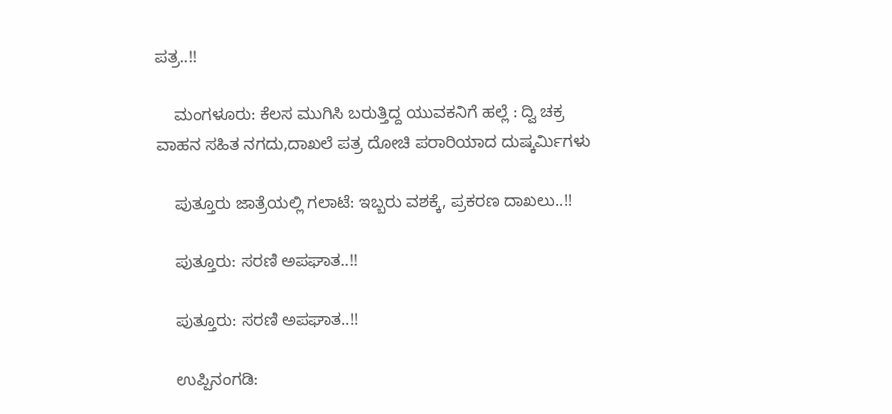ಪತ್ರ..!!

    ಮಂಗಳೂರು: ಕೆಲಸ ಮುಗಿಸಿ ಬರುತ್ತಿದ್ದ ಯುವಕನಿಗೆ ಹಲ್ಲೆ : ದ್ವಿ ಚಕ್ರ ವಾಹನ ಸಹಿತ ನಗದು,ದಾಖಲೆ ಪತ್ರ ದೋಚಿ ಪರಾರಿಯಾದ ದುಷ್ಕರ್ಮಿಗಳು

    ಪುತ್ತೂರು ಜಾತ್ರೆಯಲ್ಲಿ ಗಲಾಟೆ: ಇಬ್ಬರು ವಶಕ್ಕೆ, ಪ್ರಕರಣ ದಾಖಲು..!!

    ಪುತ್ತೂರು: ಸರಣಿ ಅಪಘಾತ..!!

    ಪುತ್ತೂರು: ಸರಣಿ ಅಪಘಾತ..!!

    ಉಪ್ಪಿನಂಗಡಿ: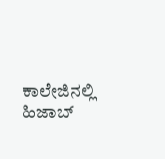ಕಾಲೇಜಿನಲ್ಲಿ ಹಿಜಾಬ್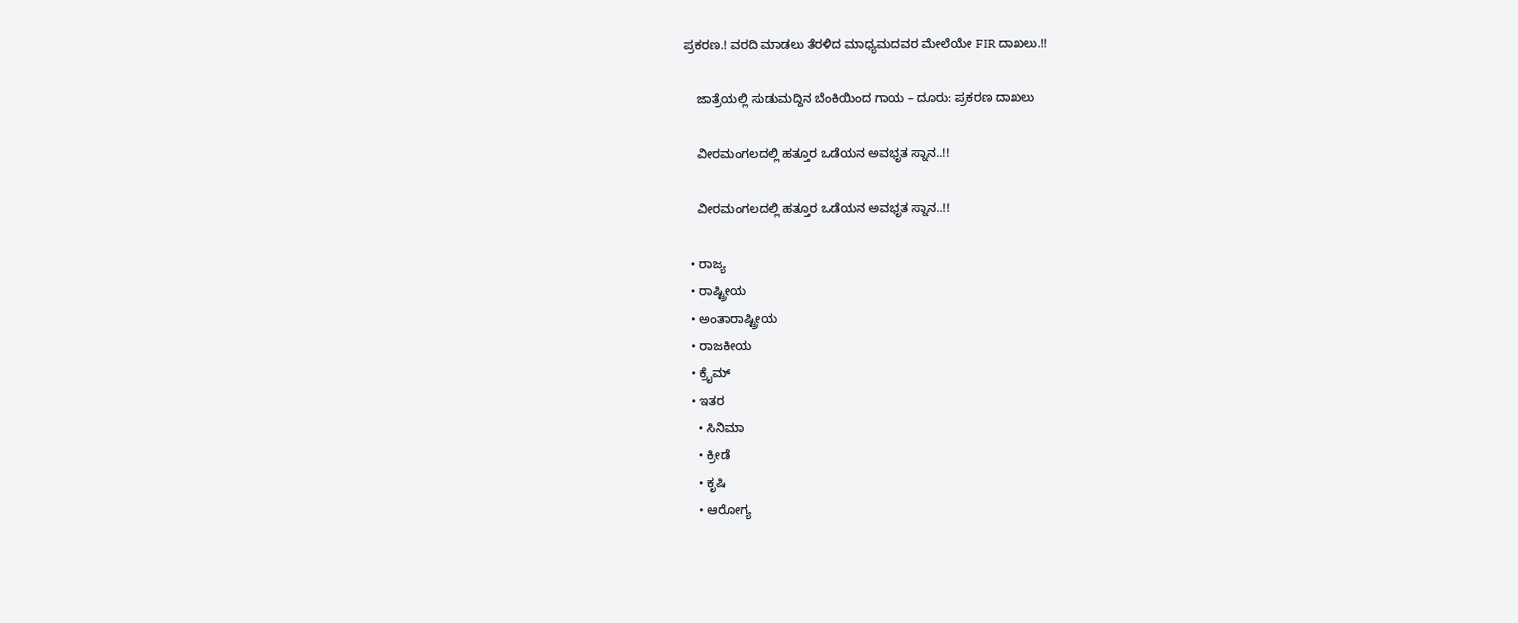ಪ್ರಕರಣ.! ವರದಿ ಮಾಡಲು ತೆರಳಿದ ಮಾಧ್ಯಮದವರ ಮೇಲೆಯೇ FIR ದಾಖಲು.!!

    ಜಾತ್ರೆಯಲ್ಲಿ ಸುಡುಮದ್ದಿನ ಬೆಂಕಿಯಿಂದ ಗಾಯ – ದೂರು: ಪ್ರಕರಣ ದಾಖಲು

    ವೀರಮಂಗಲದಲ್ಲಿ ಹತ್ತೂರ ಒಡೆಯನ ಅವಭೃತ ಸ್ನಾನ..!!

    ವೀರಮಂಗಲದಲ್ಲಿ ಹತ್ತೂರ ಒಡೆಯನ ಅವಭೃತ ಸ್ನಾನ..!!

  • ರಾಜ್ಯ
  • ರಾಷ್ಟ್ರೀಯ
  • ಅಂತಾರಾಷ್ಟ್ರೀಯ
  • ರಾಜಕೀಯ
  • ಕ್ರೈಮ್
  • ಇತರ
    • ಸಿನಿಮಾ
    • ಕ್ರೀಡೆ
    • ಕೃಷಿ
    • ಆರೋಗ್ಯ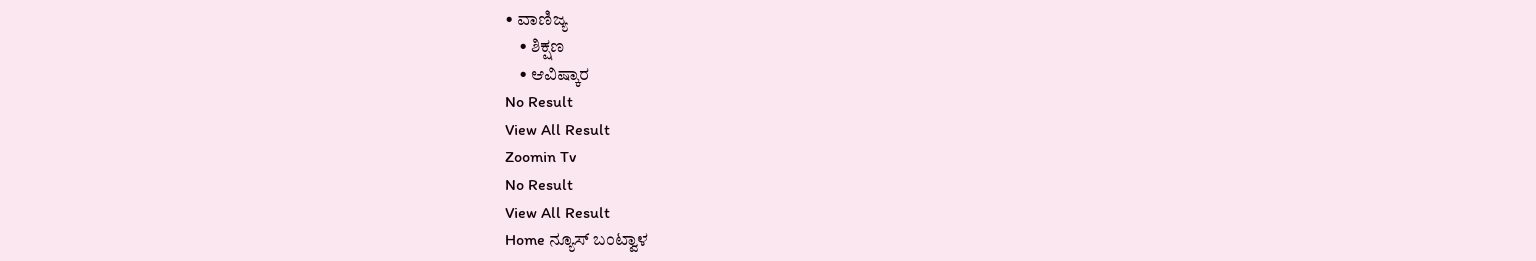• ವಾಣಿಜ್ಯ
    • ಶಿಕ್ಷಣ
    • ಆವಿಷ್ಕಾರ
No Result
View All Result
Zoomin Tv
No Result
View All Result
Home ನ್ಯೂಸ್ ಬಂಟ್ವಾಳ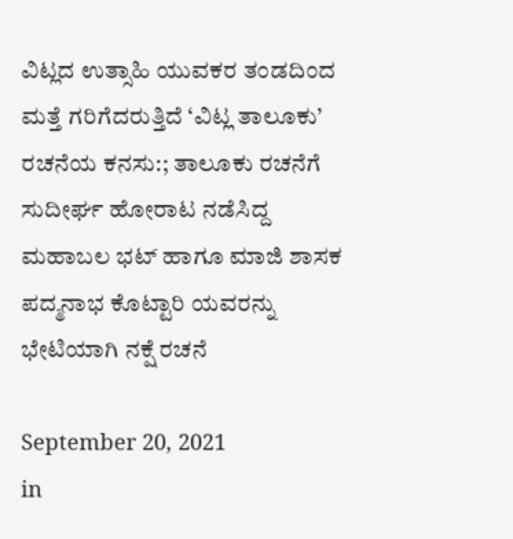ವಿಟ್ಲದ ಉತ್ಸಾಹಿ ಯುವಕರ ತಂಡದಿಂದ ಮತ್ತೆ ಗರಿಗೆದರುತ್ತಿದೆ ‘ವಿಟ್ಲ ತಾಲೂಕು’ ರಚನೆಯ ಕನಸು:; ತಾಲೂಕು ರಚನೆಗೆ ಸುದೀರ್ಘ ಹೋರಾಟ ನಡೆಸಿದ್ದ ಮಹಾಬಲ ಭಟ್ ಹಾಗೂ ಮಾಜಿ ಶಾಸಕ ಪದ್ಮನಾಭ ಕೊಟ್ಟಾರಿ ಯವರನ್ನು ಭೇಟಿಯಾಗಿ ನಕ್ಷೆ ರಚನೆ

September 20, 2021
in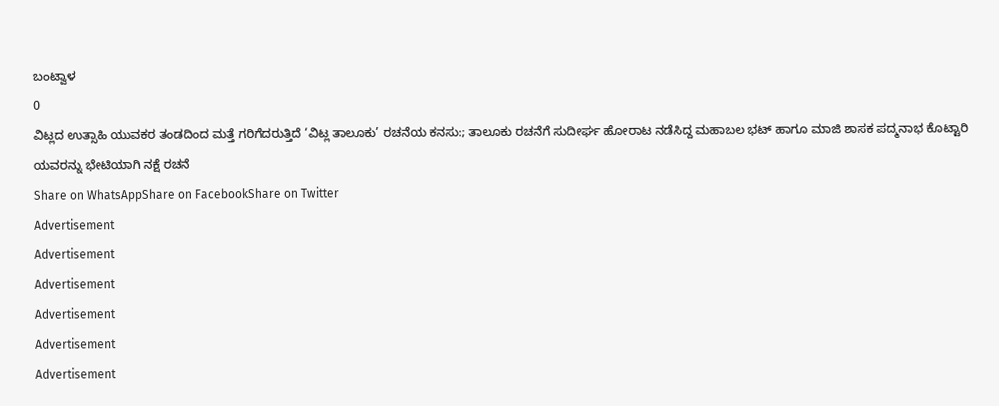ಬಂಟ್ವಾಳ
0
ವಿಟ್ಲದ ಉತ್ಸಾಹಿ ಯುವಕರ ತಂಡದಿಂದ ಮತ್ತೆ ಗರಿಗೆದರುತ್ತಿದೆ ‘ವಿಟ್ಲ ತಾಲೂಕು’ ರಚನೆಯ ಕನಸು:; ತಾಲೂಕು ರಚನೆಗೆ ಸುದೀರ್ಘ ಹೋರಾಟ ನಡೆಸಿದ್ದ ಮಹಾಬಲ ಭಟ್ ಹಾಗೂ ಮಾಜಿ ಶಾಸಕ ಪದ್ಮನಾಭ ಕೊಟ್ಟಾರಿ ಯವರನ್ನು ಭೇಟಿಯಾಗಿ ನಕ್ಷೆ ರಚನೆ
Share on WhatsAppShare on FacebookShare on Twitter
Advertisement
Advertisement
Advertisement
Advertisement
Advertisement
Advertisement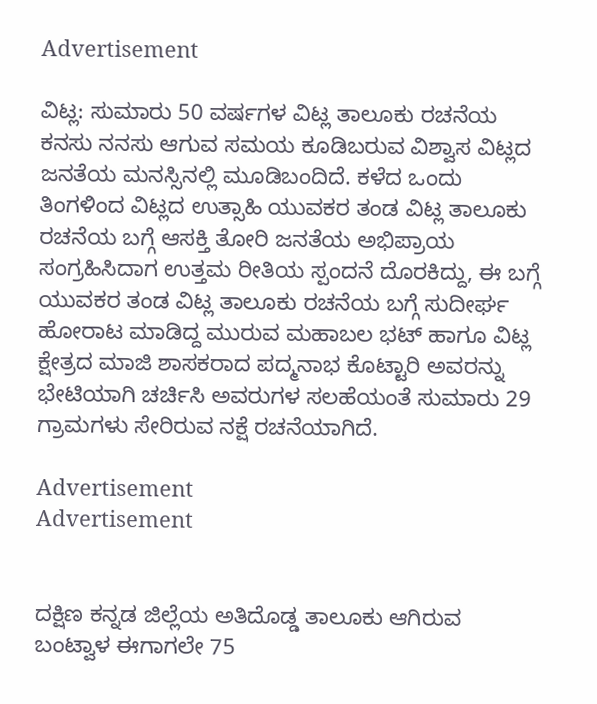Advertisement

ವಿಟ್ಲ: ಸುಮಾರು 50 ವರ್ಷಗಳ ವಿಟ್ಲ ತಾಲೂಕು ರಚನೆಯ ಕನಸು ನನಸು ಆಗುವ ಸಮಯ ಕೂಡಿಬರುವ ವಿಶ್ವಾಸ ವಿಟ್ಲದ ಜನತೆಯ ಮನಸ್ಸಿನಲ್ಲಿ ಮೂಡಿಬಂದಿದೆ. ಕಳೆದ ಒಂದು ತಿಂಗಳಿಂದ ವಿಟ್ಲದ ಉತ್ಸಾಹಿ ಯುವಕರ ತಂಡ ವಿಟ್ಲ ತಾಲೂಕು ರಚನೆಯ ಬಗ್ಗೆ ಆಸಕ್ತಿ ತೋರಿ ಜನತೆಯ ಅಭಿಪ್ರಾಯ ಸಂಗ್ರಹಿಸಿದಾಗ ಉತ್ತಮ ರೀತಿಯ ಸ್ಪಂದನೆ ದೊರಕಿದ್ದು, ಈ ಬಗ್ಗೆ ಯುವಕರ ತಂಡ ವಿಟ್ಲ ತಾಲೂಕು ರಚನೆಯ ಬಗ್ಗೆ ಸುದೀರ್ಘ ಹೋರಾಟ ಮಾಡಿದ್ದ ಮುರುವ ಮಹಾಬಲ ಭಟ್ ಹಾಗೂ ವಿಟ್ಲ ಕ್ಷೇತ್ರದ ಮಾಜಿ ಶಾಸಕರಾದ ಪದ್ಮನಾಭ ಕೊಟ್ಟಾರಿ ಅವರನ್ನು ಭೇಟಿಯಾಗಿ ಚರ್ಚಿಸಿ ಅವರುಗಳ ಸಲಹೆಯಂತೆ ಸುಮಾರು 29 ಗ್ರಾಮಗಳು ಸೇರಿರುವ ನಕ್ಷೆ ರಚನೆಯಾಗಿದೆ.

Advertisement
Advertisement


ದಕ್ಷಿಣ ಕನ್ನಡ ಜಿಲ್ಲೆಯ ಅತಿದೊಡ್ಡ ತಾಲೂಕು ಆಗಿರುವ ಬಂಟ್ವಾಳ ಈಗಾಗಲೇ 75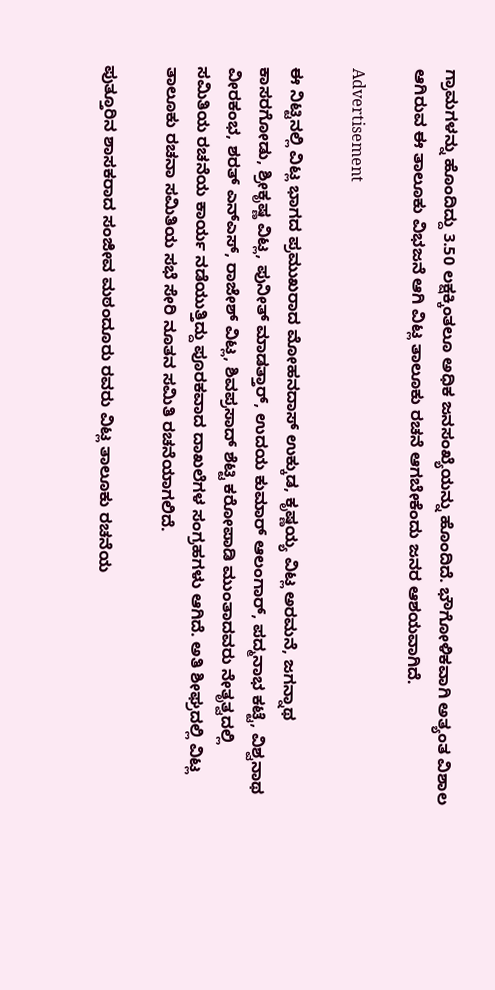ಗ್ರಾಮಗಳನ್ನು ಹೊಂದಿದ್ದು 3.50 ಲಕ್ಷಕ್ಕಿಂತಲೂ ಅಧಿಕ ಜನಸಂಖ್ಯೆಯನ್ನು ಹೊಂದಿದೆ. ಭೌಗೋಳಿಕವಾಗಿ ಅತ್ಯಂತ ವಿಶಾಲ ಆಗಿರುವ ಈ ತಾಲೂಕು ವಿಭಜನೆ ಆಗಿ ವಿಟ್ಲ ತಾಲೂಕು ರಚನೆ ಆಗಬೇಕೆಂದು ಜನರ ಆಶಯವಾಗಿದೆ.

Advertisement

ಈ ನಿಟ್ಟಿನಲ್ಲಿ ವಿಟ್ಲ ಭಾಗದ ಪ್ರಮುಖರಾದ ಮೋಹನದಾಸ್ ಉಕ್ಕುಡ, ಕೃಷ್ಣಯ್ಯ ವಿಟ್ಲ ಅರಮನೆ, ಜಗನ್ನಾಥ ಕಾಸರಗೋಡು, ಶ್ರೀಕೃಷ್ಣ ವಿಟ್ಲ, ಪುನೀತ್ ಮಾಡತ್ತಾರ್, ಉದಯ ಕುಮಾರ್ ಆಲಂಗಾರ್, ಪದ್ಮನಾಭ ಕಟ್ಟೆ, ವಿಶ್ವನಾಥ ವೀರಕಂಭ, ಶರತ್ ಎನ್ಎಸ್, ರಾಜೇಶ್ ವಿಟ್ಲ, ಶಿವಪ್ರಸಾದ್ ಶೆಟ್ಟಿ ಕರೋಪಾಡಿ ಮುಂತಾದವರು ನೇತೃತ್ವದಲ್ಲಿ ಸಮಿತಿಯ ರಚನೆಯ ಕಾರ್ಯ ನಡೆಯುತ್ತಿದ್ದು ಪೂರಕವಾದ ದಾಖಲೆಗಳ ಸಂಗ್ರಹಗಳು ಆಗಿದೆ. ಅತಿ ಶೀಘ್ರದಲ್ಲಿ ವಿಟ್ಲ ತಾಲೂಕು ರಚನಾ ಸಮಿತಿಯ ಸಭೆ ಸೇರಿ ನೂತನ ಸಮಿತಿ ರಚನೆಯಾಗಲಿದೆ.

ಪುತ್ತೂರಿನ ಶಾಸಕರಾದ ಸಂಜೀವ ಮಠಂದೂರು ರವರು ವಿಟ್ಲ ತಾಲೂಕು ರಚನೆಯ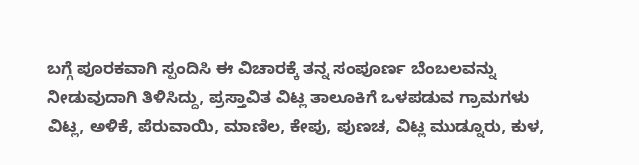ಬಗ್ಗೆ ಪೂರಕವಾಗಿ ಸ್ಪಂದಿಸಿ ಈ ವಿಚಾರಕ್ಕೆ ತನ್ನ ಸಂಪೂರ್ಣ ಬೆಂಬಲವನ್ನು ನೀಡುವುದಾಗಿ ತಿಳಿಸಿದ್ದು, ಪ್ರಸ್ತಾವಿತ ವಿಟ್ಲ ತಾಲೂಕಿಗೆ ಒಳಪಡುವ ಗ್ರಾಮಗಳು ವಿಟ್ಲ, ಅಳಿಕೆ, ಪೆರುವಾಯಿ, ಮಾಣಿಲ, ಕೇಪು, ಪುಣಚ, ವಿಟ್ಲ ಮುಡ್ನೂರು, ಕುಳ,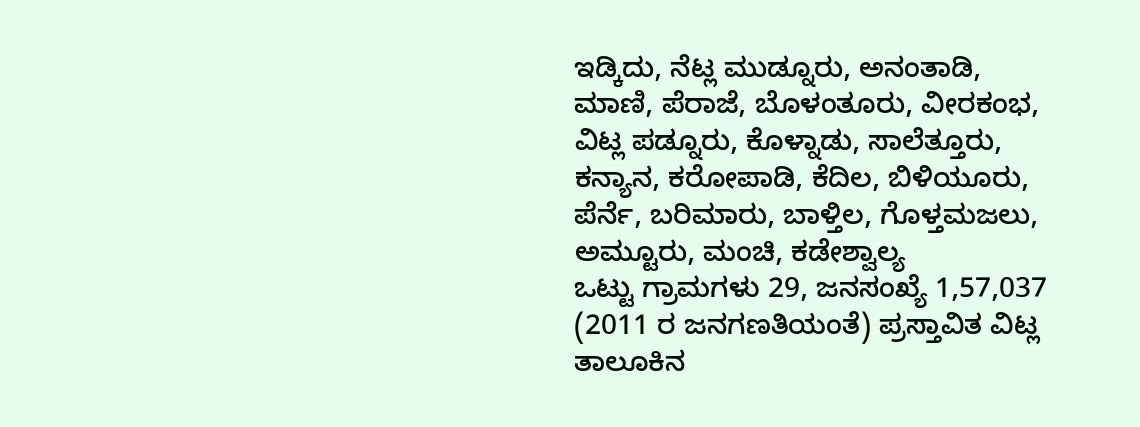ಇಡ್ಕಿದು, ನೆಟ್ಲ ಮುಡ್ನೂರು, ಅನಂತಾಡಿ, ಮಾಣಿ, ಪೆರಾಜೆ, ಬೊಳಂತೂರು, ವೀರಕಂಭ, ವಿಟ್ಲ ಪಡ್ನೂರು, ಕೊಳ್ನಾಡು, ಸಾಲೆತ್ತೂರು, ಕನ್ಯಾನ, ಕರೋಪಾಡಿ, ಕೆದಿಲ, ಬಿಳಿಯೂರು, ಪೆರ್ನೆ, ಬರಿಮಾರು, ಬಾಳ್ತಿಲ, ಗೊಳ್ತಮಜಲು, ಅಮ್ಟೂರು, ಮಂಚಿ, ಕಡೇಶ್ವಾಲ್ಯ
ಒಟ್ಟು ಗ್ರಾಮಗಳು 29, ಜನಸಂಖ್ಯೆ 1,57,037 (2011 ರ ಜನಗಣತಿಯಂತೆ) ಪ್ರಸ್ತಾವಿತ ವಿಟ್ಲ ತಾಲೂಕಿನ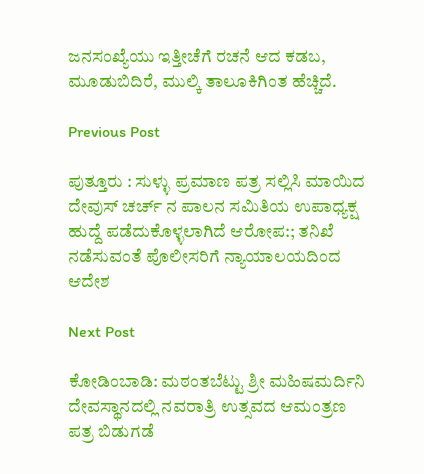ಜನಸಂಖ್ಯೆಯು ಇತ್ತೀಚೆಗೆ ರಚನೆ ಆದ ಕಡಬ, ಮೂಡುಬಿದಿರೆ, ಮುಲ್ಕಿ ತಾಲೂಕಿಗಿಂತ ಹೆಚ್ಚಿದೆ.

Previous Post

ಪುತ್ತೂರು : ಸುಳ್ಳು ಪ್ರಮಾಣ ಪತ್ರ ಸಲ್ಲಿಸಿ ಮಾಯಿದ ದೇವುಸ್ ಚರ್ಚ್ ನ ಪಾಲನ ಸಮಿತಿಯ ಉಪಾಧ್ಯಕ್ಷ ಹುದ್ದೆ ಪಡೆದುಕೊಳ್ಳಲಾಗಿದೆ ಆರೋಪ:; ತನಿಖೆ ನಡೆಸುವಂತೆ ಪೊಲೀಸರಿಗೆ ನ್ಯಾಯಾಲಯದಿಂದ ಆದೇಶ

Next Post

ಕೋಡಿಂಬಾಡಿ: ಮಠಂತಬೆಟ್ಟು ಶ್ರೀ ಮಹಿಷಮರ್ದಿನಿ ದೇವಸ್ಥಾನದಲ್ಲಿ ನವರಾತ್ರಿ ಉತ್ಸವದ ಆಮಂತ್ರಣ ಪತ್ರ ಬಿಡುಗಡೆ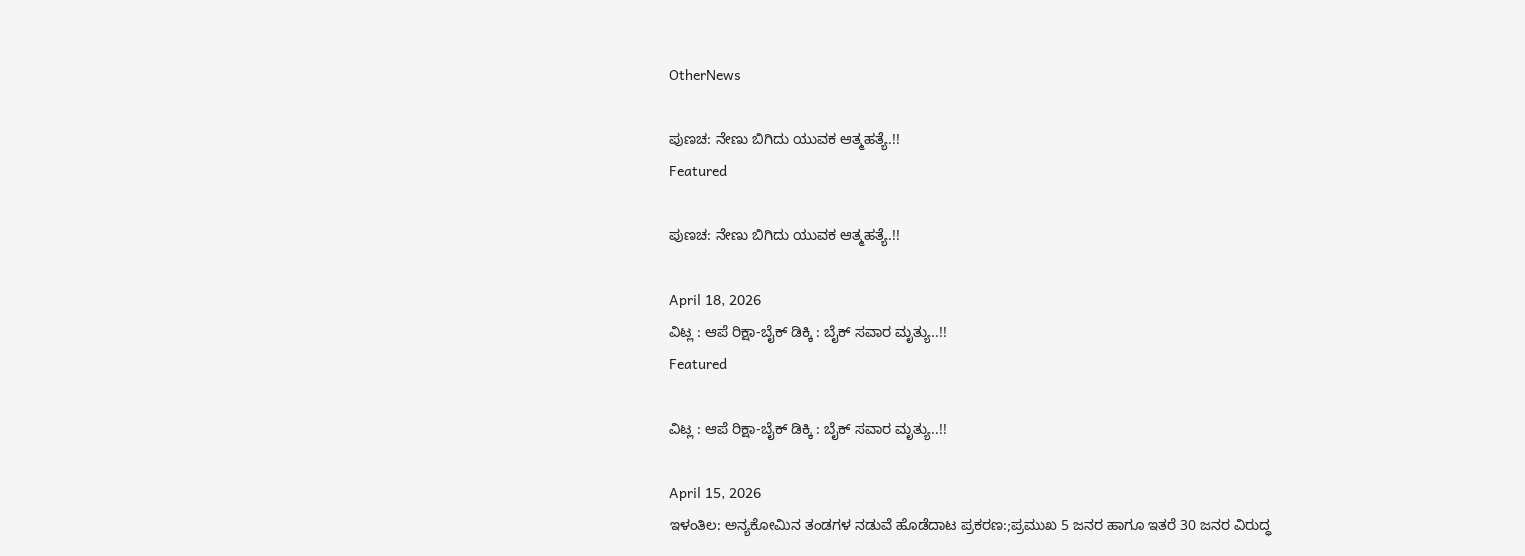OtherNews

ಪುಣಚ: ನೇಣು ಬಿಗಿದು ಯುವಕ ಆತ್ಮಹತ್ಯೆ.!!
Featured

ಪುಣಚ: ನೇಣು ಬಿಗಿದು ಯುವಕ ಆತ್ಮಹತ್ಯೆ.!!

April 18, 2026
ವಿಟ್ಲ : ಆಪೆ ರಿಕ್ಷಾ-ಬೈಕ್ ಡಿಕ್ಕಿ : ಬೈಕ್‌ ಸವಾರ ಮೃತ್ಯು..!!
Featured

ವಿಟ್ಲ : ಆಪೆ ರಿಕ್ಷಾ-ಬೈಕ್ ಡಿಕ್ಕಿ : ಬೈಕ್‌ ಸವಾರ ಮೃತ್ಯು..!!

April 15, 2026
ಇಳಂತಿಲ: ಅನ್ಯಕೋಮಿನ ತಂಡಗಳ ನಡುವೆ ಹೊಡೆದಾಟ ಪ್ರಕರಣ:;ಪ್ರಮುಖ 5 ಜನರ ಹಾಗೂ ಇತರೆ 30 ಜನರ ವಿರುದ್ಧ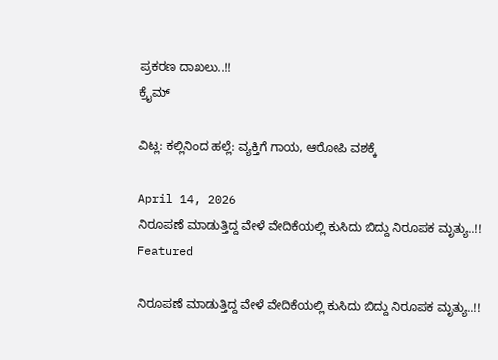ಪ್ರಕರಣ ದಾಖಲು..!!
ಕ್ರೈಮ್

ವಿಟ್ಲ: ಕಲ್ಲಿನಿಂದ ಹಲ್ಲೆ: ವ್ಯಕ್ತಿಗೆ ಗಾಯ, ಆರೋಪಿ ವಶಕ್ಕೆ

April 14, 2026
ನಿರೂಪಣೆ ಮಾಡುತ್ತಿದ್ದ ವೇಳೆ ವೇದಿಕೆಯಲ್ಲಿ ಕುಸಿದು ಬಿದ್ದು ನಿರೂಪಕ ಮೃತ್ಯು..!!
Featured

ನಿರೂಪಣೆ ಮಾಡುತ್ತಿದ್ದ ವೇಳೆ ವೇದಿಕೆಯಲ್ಲಿ ಕುಸಿದು ಬಿದ್ದು ನಿರೂಪಕ ಮೃತ್ಯು..!!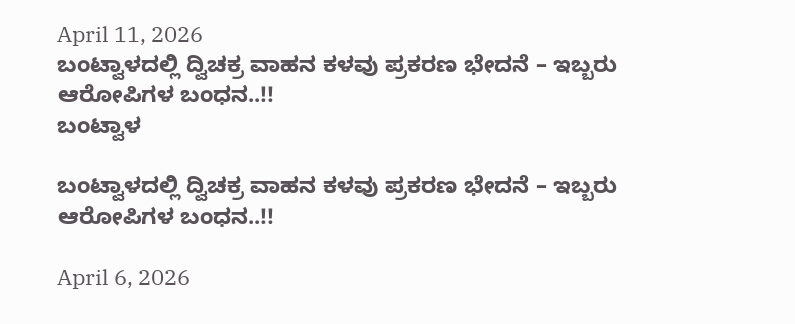April 11, 2026
ಬಂಟ್ವಾಳದಲ್ಲಿ ದ್ವಿಚಕ್ರ ವಾಹನ ಕಳವು ಪ್ರಕರಣ ಭೇದನೆ – ಇಬ್ಬರು ಆರೋಪಿಗಳ ಬಂಧನ..!!
ಬಂಟ್ವಾಳ

ಬಂಟ್ವಾಳದಲ್ಲಿ ದ್ವಿಚಕ್ರ ವಾಹನ ಕಳವು ಪ್ರಕರಣ ಭೇದನೆ – ಇಬ್ಬರು ಆರೋಪಿಗಳ ಬಂಧನ..!!

April 6, 2026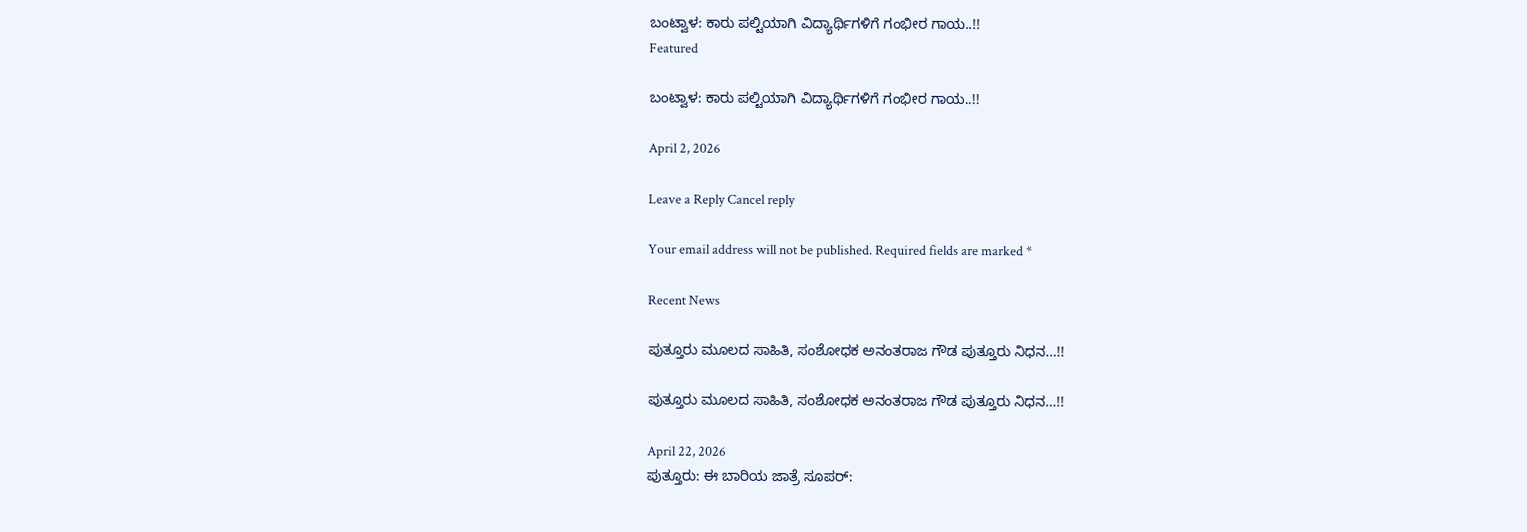ಬಂಟ್ವಾಳ: ಕಾರು ಪಲ್ಟಿಯಾಗಿ ವಿದ್ಯಾರ್ಥಿಗಳಿಗೆ ಗಂಭೀರ ಗಾಯ..!!
Featured

ಬಂಟ್ವಾಳ: ಕಾರು ಪಲ್ಟಿಯಾಗಿ ವಿದ್ಯಾರ್ಥಿಗಳಿಗೆ ಗಂಭೀರ ಗಾಯ..!!

April 2, 2026

Leave a Reply Cancel reply

Your email address will not be published. Required fields are marked *

Recent News

ಪುತ್ತೂರು ಮೂಲದ ಸಾಹಿತಿ, ಸಂಶೋಧಕ ಅನಂತರಾಜ ಗೌಡ ಪುತ್ತೂರು ನಿಧನ…!!

ಪುತ್ತೂರು ಮೂಲದ ಸಾಹಿತಿ, ಸಂಶೋಧಕ ಅನಂತರಾಜ ಗೌಡ ಪುತ್ತೂರು ನಿಧನ…!!

April 22, 2026
ಪುತ್ತೂರು: ಈ ಬಾರಿಯ ಜಾತ್ರೆ ಸೂಪರ್: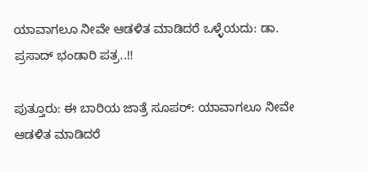ಯಾವಾಗಲೂ ನೀವೇ ಆಡಳಿತ ಮಾಡಿದರೆ ಒಳ್ಳೆಯದು: ಡಾ. ಪ್ರಸಾದ್ ಭಂಡಾರಿ ಪತ್ರ..!!

ಪುತ್ತೂರು: ಈ ಬಾರಿಯ ಜಾತ್ರೆ ಸೂಪರ್: ಯಾವಾಗಲೂ ನೀವೇ ಆಡಳಿತ ಮಾಡಿದರೆ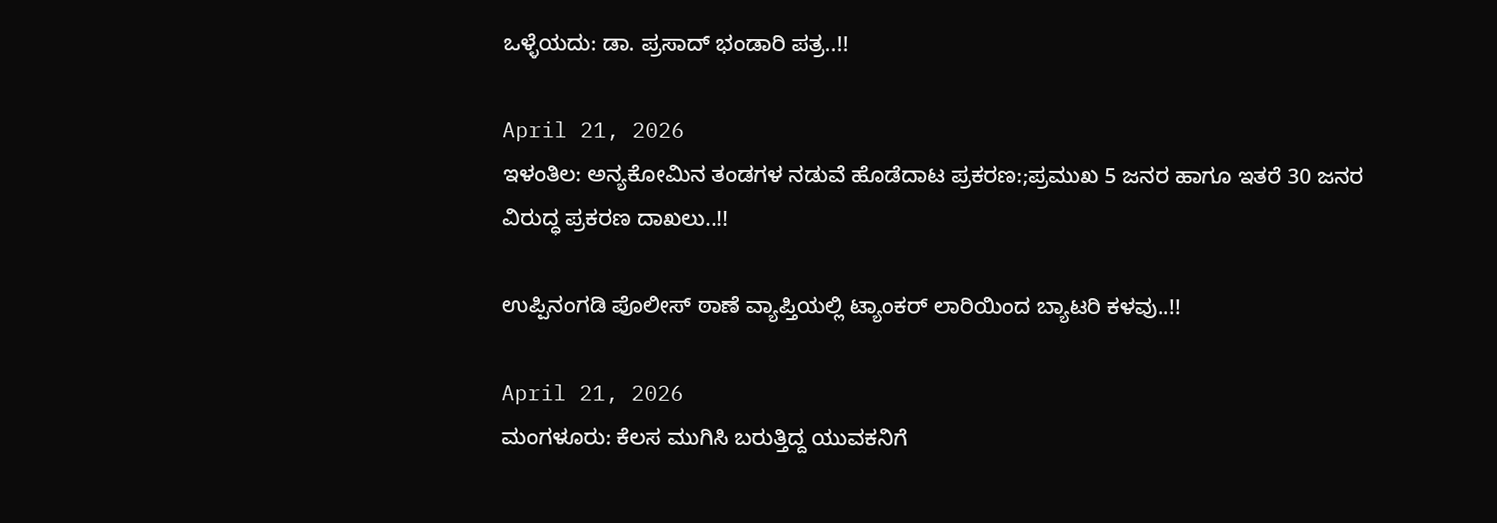ಒಳ್ಳೆಯದು: ಡಾ. ಪ್ರಸಾದ್ ಭಂಡಾರಿ ಪತ್ರ..!!

April 21, 2026
ಇಳಂತಿಲ: ಅನ್ಯಕೋಮಿನ ತಂಡಗಳ ನಡುವೆ ಹೊಡೆದಾಟ ಪ್ರಕರಣ:;ಪ್ರಮುಖ 5 ಜನರ ಹಾಗೂ ಇತರೆ 30 ಜನರ ವಿರುದ್ಧ ಪ್ರಕರಣ ದಾಖಲು..!!

ಉಪ್ಪಿನಂಗಡಿ ಪೊಲೀಸ್ ಠಾಣೆ ವ್ಯಾಪ್ತಿಯಲ್ಲಿ ಟ್ಯಾಂಕರ್ ಲಾರಿಯಿಂದ ಬ್ಯಾಟರಿ ಕಳವು..!!

April 21, 2026
ಮಂಗಳೂರು: ಕೆಲಸ ಮುಗಿಸಿ ಬರುತ್ತಿದ್ದ ಯುವಕನಿಗೆ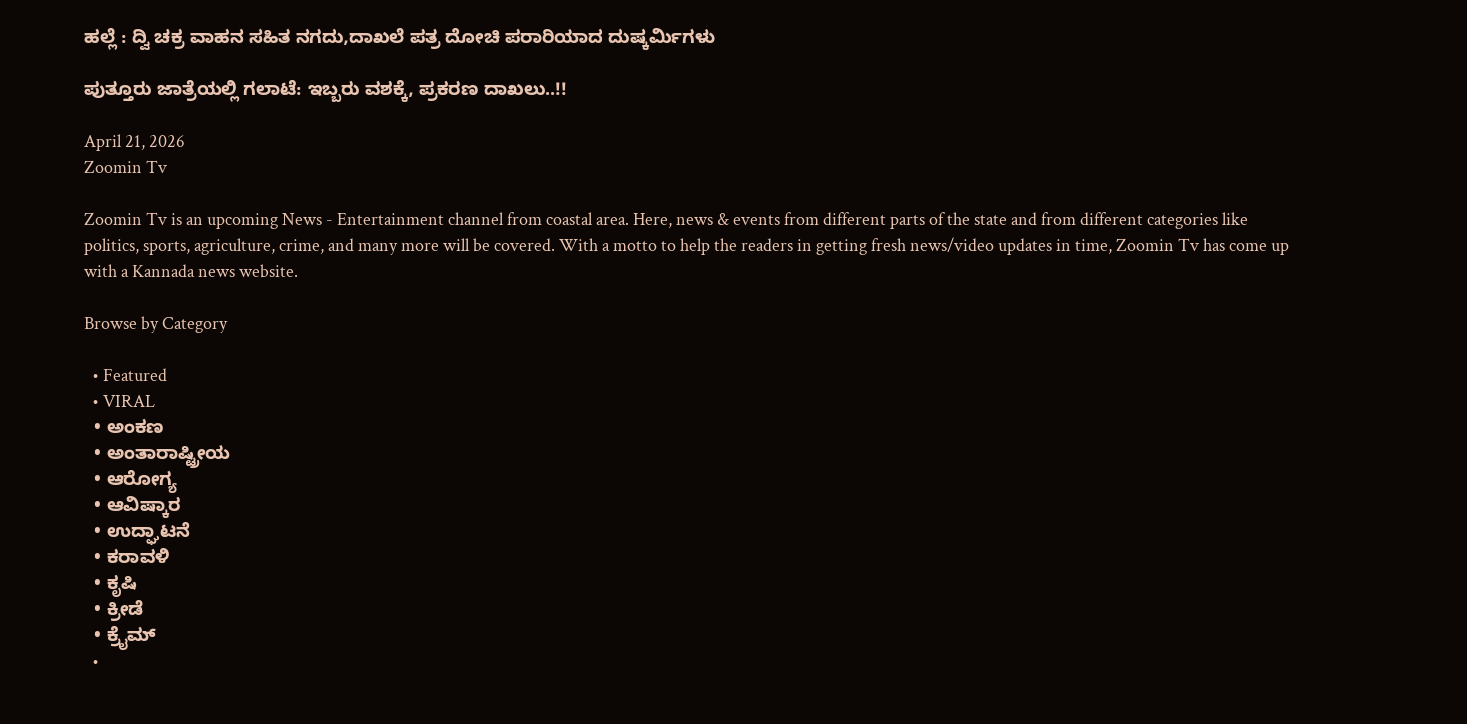ಹಲ್ಲೆ : ದ್ವಿ ಚಕ್ರ ವಾಹನ ಸಹಿತ ನಗದು,ದಾಖಲೆ ಪತ್ರ ದೋಚಿ ಪರಾರಿಯಾದ ದುಷ್ಕರ್ಮಿಗಳು

ಪುತ್ತೂರು ಜಾತ್ರೆಯಲ್ಲಿ ಗಲಾಟೆ: ಇಬ್ಬರು ವಶಕ್ಕೆ, ಪ್ರಕರಣ ದಾಖಲು..!!

April 21, 2026
Zoomin Tv

Zoomin Tv is an upcoming News - Entertainment channel from coastal area. Here, news & events from different parts of the state and from different categories like politics, sports, agriculture, crime, and many more will be covered. With a motto to help the readers in getting fresh news/video updates in time, Zoomin Tv has come up with a Kannada news website.

Browse by Category

  • Featured
  • VIRAL
  • ಅಂಕಣ
  • ಅಂತಾರಾಷ್ಟ್ರೀಯ
  • ಆರೋಗ್ಯ
  • ಆವಿಷ್ಕಾರ
  • ಉದ್ಘಾಟನೆ
  • ಕರಾವಳಿ
  • ಕೃಷಿ
  • ಕ್ರೀಡೆ
  • ಕ್ರೈಮ್
  •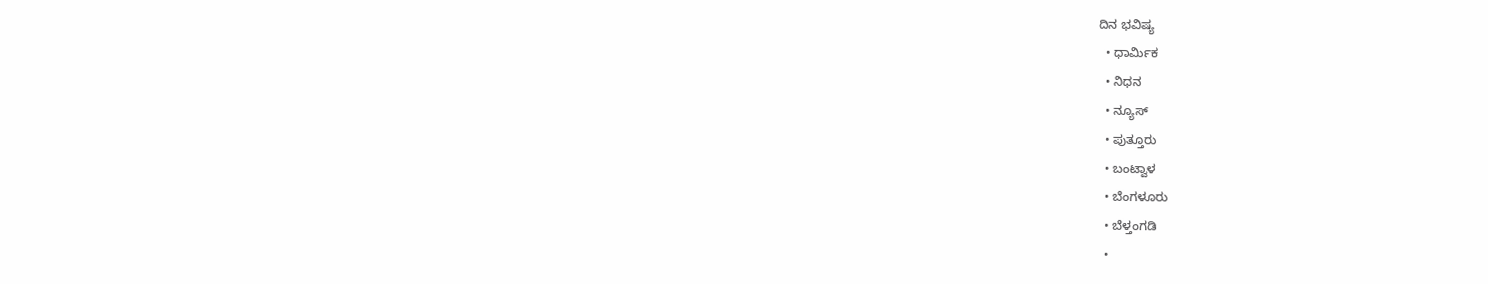ದಿನ ಭವಿಷ್ಯ
  • ಧಾರ್ಮಿಕ
  • ನಿಧನ
  • ನ್ಯೂಸ್
  • ಪುತ್ತೂರು
  • ಬಂಟ್ವಾಳ
  • ಬೆಂಗಳೂರು
  • ಬೆಳ್ತಂಗಡಿ
  •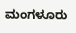ಮಂಗಳೂರು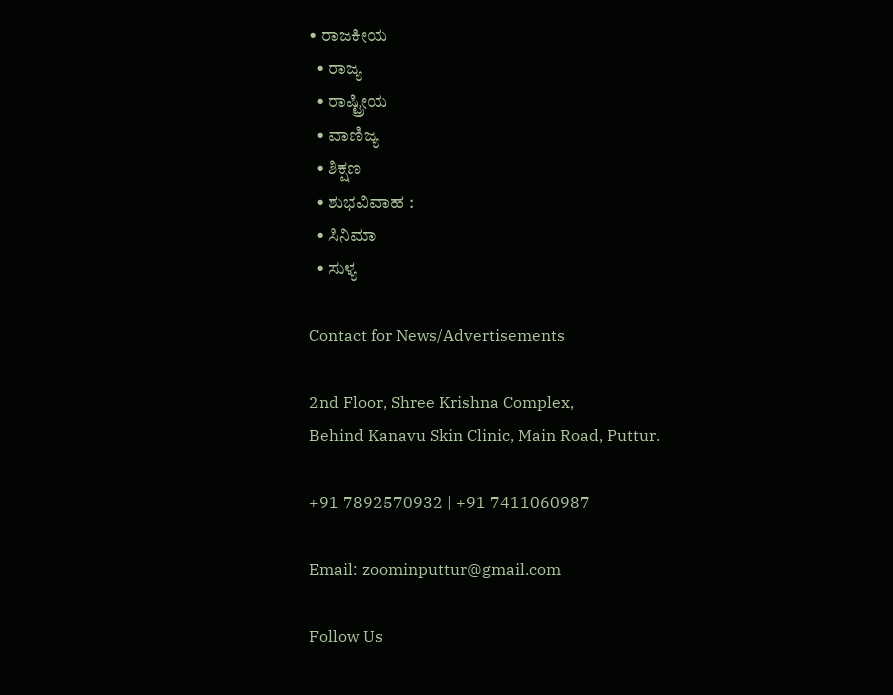• ರಾಜಕೀಯ
  • ರಾಜ್ಯ
  • ರಾಷ್ಟ್ರೀಯ
  • ವಾಣಿಜ್ಯ
  • ಶಿಕ್ಷಣ
  • ಶುಭವಿವಾಹ :
  • ಸಿನಿಮಾ
  • ಸುಳ್ಯ

Contact for News/Advertisements

2nd Floor, Shree Krishna Complex,
Behind Kanavu Skin Clinic, Main Road, Puttur.

+91 7892570932 | +91 7411060987

Email: zoominputtur@gmail.com

Follow Us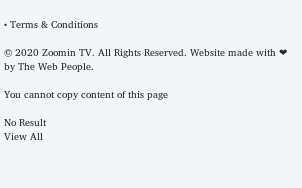• Terms & Conditions

© 2020 Zoomin TV. All Rights Reserved. Website made with ❤ by The Web People.

You cannot copy content of this page

No Result
View All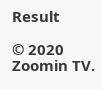Result

© 2020 Zoomin TV.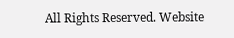All Rights Reserved. Website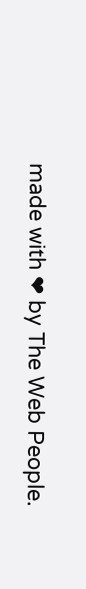made with ❤ by The Web People.